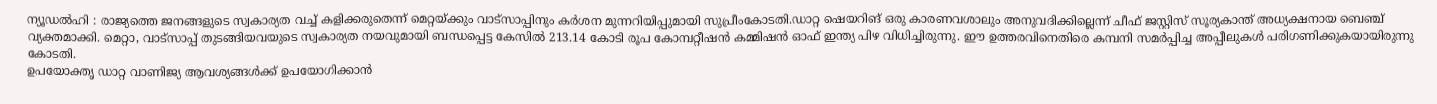ന്യൂഡൽഹി : രാജ്യത്തെ ജനങ്ങളുടെ സ്വകാര്യത വച്ച് കളിക്കരുതെന്ന് മെറ്റയ്ക്കും വാട്സാപ്പിനും കർശന മുന്നറിയിപ്പുമായി സുപ്രീംകോടതി.ഡാറ്റ ഷെയറിങ് ഒരു കാരണവശാലും അനുവദിക്കില്ലെന്ന് ചീഫ് ജസ്റ്റിസ് സൂര്യകാന്ത് അധ്യക്ഷനായ ബെഞ്ച് വ്യക്തമാക്കി. മെറ്റാ, വാട്സാപ്പ് തുടങ്ങിയവയുടെ സ്വകാര്യത നയവുമായി ബന്ധപ്പെട്ട കേസിൽ 213.14 കോടി രൂപ കോമ്പറ്റീഷൻ കമ്മിഷൻ ഓഫ് ഇന്ത്യ പിഴ വിധിച്ചിരുന്നു. ഈ ഉത്തരവിനെതിരെ കമ്പനി സമർപ്പിച്ച അപ്പീലുകൾ പരിഗണിക്കുകയായിരുന്നു കോടതി.
ഉപയോക്തൃ ഡാറ്റ വാണിജ്യ ആവശ്യങ്ങൾക്ക് ഉപയോഗിക്കാൻ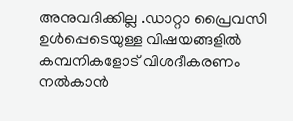അനുവദിക്കില്ല .ഡാറ്റാ പ്രൈവസി ഉൾപ്പെടെയുള്ള വിഷയങ്ങളിൽ കമ്പനികളോട് വിശദീകരണം നൽകാൻ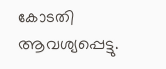കോടതി ആവശ്യപ്പെട്ടു.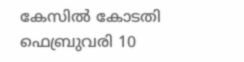കേസിൽ കോടതി ഫെബ്രുവരി 10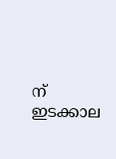ന് ഇടക്കാല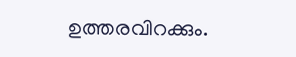ഉത്തരവിറക്കും.